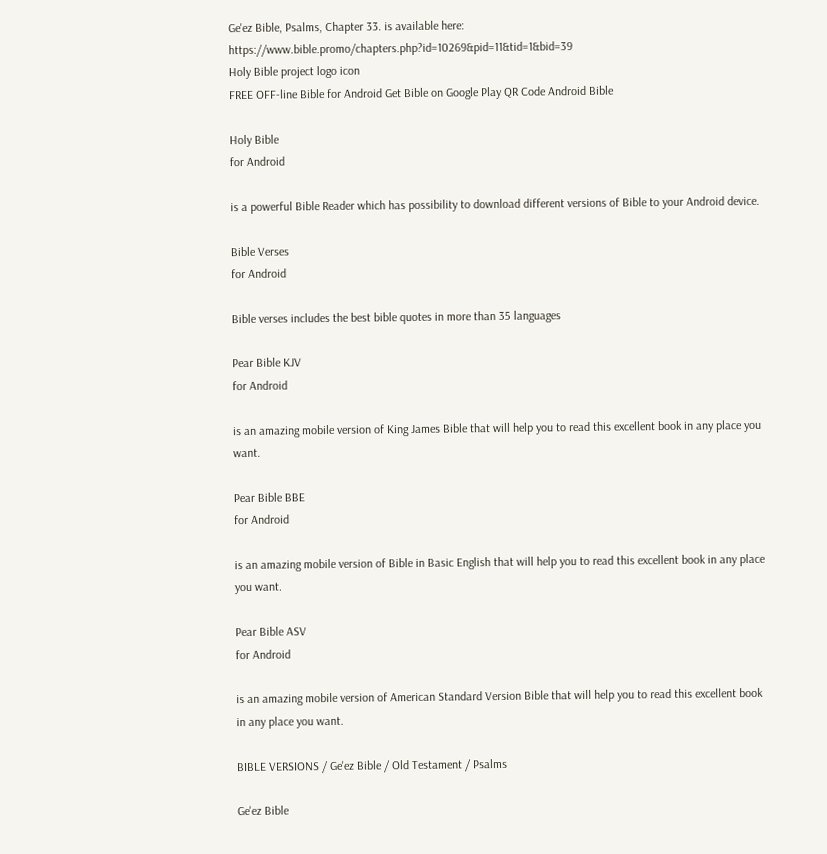Ge'ez Bible, Psalms, Chapter 33. is available here: https://www.bible.promo/chapters.php?id=10269&pid=11&tid=1&bid=39
Holy Bible project logo icon
FREE OFF-line Bible for Android Get Bible on Google Play QR Code Android Bible

Holy Bible
for Android

is a powerful Bible Reader which has possibility to download different versions of Bible to your Android device.

Bible Verses
for Android

Bible verses includes the best bible quotes in more than 35 languages

Pear Bible KJV
for Android

is an amazing mobile version of King James Bible that will help you to read this excellent book in any place you want.

Pear Bible BBE
for Android

is an amazing mobile version of Bible in Basic English that will help you to read this excellent book in any place you want.

Pear Bible ASV
for Android

is an amazing mobile version of American Standard Version Bible that will help you to read this excellent book in any place you want.

BIBLE VERSIONS / Ge'ez Bible / Old Testament / Psalms

Ge'ez Bible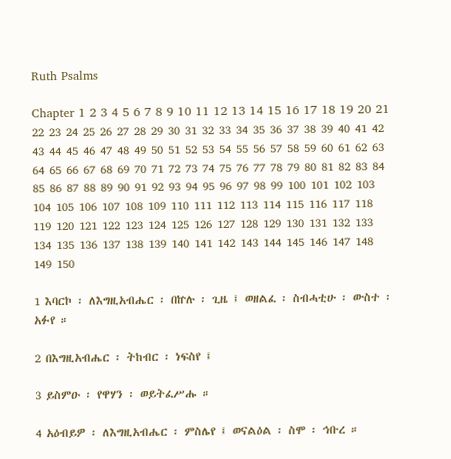Ruth Psalms

Chapter 1 2 3 4 5 6 7 8 9 10 11 12 13 14 15 16 17 18 19 20 21 22 23 24 25 26 27 28 29 30 31 32 33 34 35 36 37 38 39 40 41 42 43 44 45 46 47 48 49 50 51 52 53 54 55 56 57 58 59 60 61 62 63 64 65 66 67 68 69 70 71 72 73 74 75 76 77 78 79 80 81 82 83 84 85 86 87 88 89 90 91 92 93 94 95 96 97 98 99 100 101 102 103 104 105 106 107 108 109 110 111 112 113 114 115 116 117 118 119 120 121 122 123 124 125 126 127 128 129 130 131 132 133 134 135 136 137 138 139 140 141 142 143 144 145 146 147 148 149 150

1 እባርኮ ፡ ለእግዚአብሔር ፡ በኵሉ ፡ ጊዜ ፤ ወዘልፈ ፡ ስብሓቲሁ ፡ ውስተ ፡ አፉየ ።

2 በእግዚአብሔር ፡ ትከብር ፡ ነፍስየ ፤

3 ይስምዑ ፡ የዋሃን ፡ ወይትፈሥሑ ።

4 አዕብይዎ ፡ ለእግዚአብሔር ፡ ምስሌየ ፤ ወናልዕል ፡ ስሞ ፡ ኅቡረ ።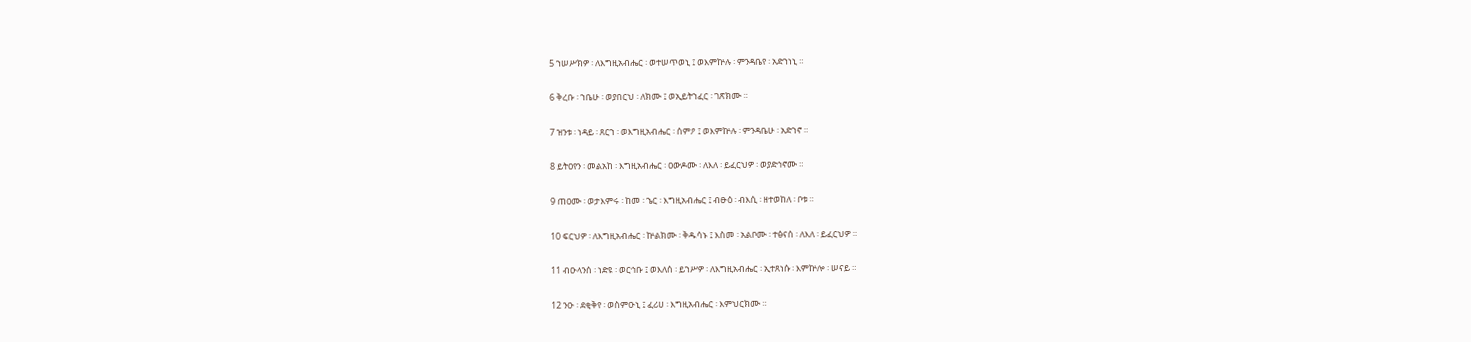5 ኀሠሥክዎ ፡ ለእግዚአብሔር ፡ ወተሠጥወኒ ፤ ወእምኵሉ ፡ ምንዳቤየ ፡ አድኀነኒ ።

6 ቅረቡ ፡ ኀቤሁ ፡ ወያበርህ ፡ ለክሙ ፤ ወኢይትኀፈር ፡ ገጽክሙ ።

7 ዝንቱ ፡ ነዳይ ፡ ጸርኀ ፡ ወእግዚአብሔር ፡ ሰምዖ ፤ ወእምኵሉ ፡ ምንዳቤሁ ፡ አድኀኖ ።

8 ይትዐየን ፡ መልአከ ፡ እግዚአብሔር ፡ ዐውዶሙ ፡ ለእለ ፡ ይፈርህዎ ፡ ወያድኅኖሙ ።

9 ጠዐሙ ፡ ወታእምሩ ፡ ከመ ፡ ኄር ፡ እግዚአብሔር ፤ ብፁዕ ፡ ብእሲ ፡ ዘተወከለ ፡ ቦቱ ።

10 ፍርህዎ ፡ ለእግዚአብሔር ፡ ኵልክሙ ፡ ቅዱሳኑ ፤ እስመ ፡ አልቦሙ ፡ ተፅናሰ ፡ ለእለ ፡ ይፈርህዎ ።

11 ብዑላንሰ ፡ ነድዩ ፡ ወርኅቡ ፤ ወእለሰ ፡ ይኀሥዎ ፡ ለእግዚአብሔር ፡ ኢተጸነሱ ፡ እምኵሎ ፡ ሠናይ ።

12 ንዑ ፡ ደቂቅየ ፡ ወስምዑኒ ፤ ፈሪሀ ፡ እግዚአብሔር ፡ እምህርክሙ ።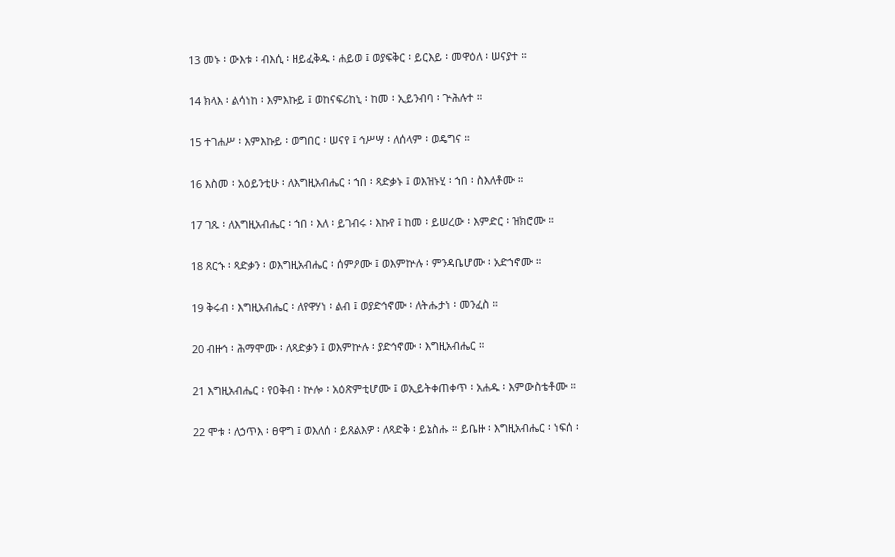13 መኑ ፡ ውእቱ ፡ ብእሲ ፡ ዘይፈቅዱ ፡ ሐይወ ፤ ወያፍቅር ፡ ይርእይ ፡ መዋዕለ ፡ ሠናያተ ።

14 ክላእ ፡ ልሳነከ ፡ እምእኩይ ፤ ወከናፍሪከኒ ፡ ከመ ፡ ኢይንብባ ፡ ጕሕሉተ ።

15 ተገሐሥ ፡ እምእኩይ ፡ ወግበር ፡ ሠናየ ፤ ኅሥሣ ፡ ለሰላም ፡ ወዴግና ።

16 እስመ ፡ አዕይንቲሁ ፡ ለእግዚአብሔር ፡ ኀበ ፡ ጻድቃኑ ፤ ወእዝኑሂ ፡ ኀበ ፡ ስእለቶሙ ።

17 ገጹ ፡ ለእግዚአብሔር ፡ ኀበ ፡ እለ ፡ ይገብሩ ፡ እኩየ ፤ ከመ ፡ ይሠረው ፡ እምድር ፡ ዝክሮሙ ።

18 ጸርኁ ፡ ጻድቃን ፡ ወእግዚአብሔር ፡ ሰምዖሙ ፤ ወእምኵሉ ፡ ምንዳቤሆሙ ፡ አድኀኖሙ ።

19 ቅሩብ ፡ እግዚአብሔር ፡ ለየዋሃነ ፡ ልብ ፤ ወያድኅኖሙ ፡ ለትሑታነ ፡ መንፈስ ።

20 ብዙኅ ፡ ሕማሞሙ ፡ ለጻድቃን ፤ ወእምኵሉ ፡ ያድኅኖሙ ፡ እግዚአብሔር ።

21 እግዚአብሔር ፡ የዐቅብ ፡ ኵሎ ፡ አዕጽምቲሆሙ ፤ ወኢይትቀጠቀጥ ፡ አሐዱ ፡ እምውስቴቶሙ ።

22 ሞቱ ፡ ለኃጥእ ፡ ፀዋግ ፤ ወእለሰ ፡ ይጸልእዎ ፡ ለጻድቅ ፡ ይኔስሑ ። ይቤዙ ፡ እግዚአብሔር ፡ ነፍሰ ፡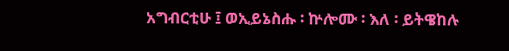አግብርቲሁ ፤ ወኢይኔስሑ ፡ ኵሎሙ ፡ እለ ፡ ይትዌከሉ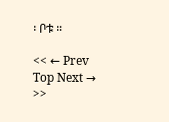፡ ቦቱ ።

<< ← Prev Top Next → >>